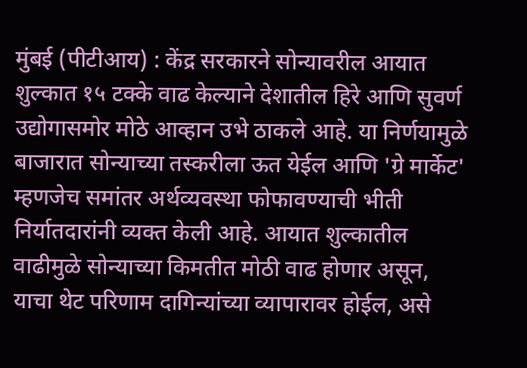मुंबई (पीटीआय) : केंद्र सरकारने सोन्यावरील आयात शुल्कात १५ टक्के वाढ केल्याने देशातील हिरे आणि सुवर्ण उद्योगासमोर मोठे आव्हान उभे ठाकले आहे. या निर्णयामुळे बाजारात सोन्याच्या तस्करीला ऊत येईल आणि 'ग्रे मार्केट' म्हणजेच समांतर अर्थव्यवस्था फोफावण्याची भीती निर्यातदारांनी व्यक्त केली आहे. आयात शुल्कातील वाढीमुळे सोन्याच्या किमतीत मोठी वाढ होणार असून, याचा थेट परिणाम दागिन्यांच्या व्यापारावर होईल, असे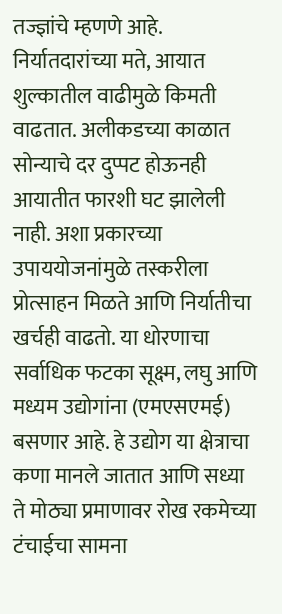तज्ज्ञांचे म्हणणे आहे.
निर्यातदारांच्या मते, आयात शुल्कातील वाढीमुळे किमती वाढतात. अलीकडच्या काळात सोन्याचे दर दुप्पट होऊनही आयातीत फारशी घट झालेली नाही. अशा प्रकारच्या उपाययोजनांमुळे तस्करीला प्रोत्साहन मिळते आणि निर्यातीचा खर्चही वाढतो. या धोरणाचा सर्वाधिक फटका सूक्ष्म, लघु आणि मध्यम उद्योगांना (एमएसएमई) बसणार आहे. हे उद्योग या क्षेत्राचा कणा मानले जातात आणि सध्या ते मोठ्या प्रमाणावर रोख रकमेच्या टंचाईचा सामना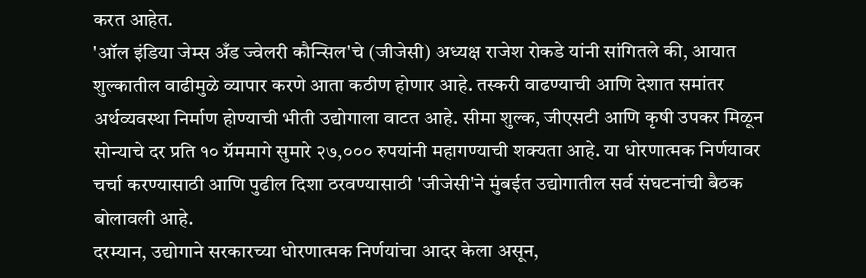करत आहेत.
'ऑल इंडिया जेम्स अँड ज्वेलरी कौन्सिल'चे (जीजेसी) अध्यक्ष राजेश रोकडे यांनी सांगितले की, आयात शुल्कातील वाढीमुळे व्यापार करणे आता कठीण होणार आहे. तस्करी वाढण्याची आणि देशात समांतर अर्थव्यवस्था निर्माण होण्याची भीती उद्योगाला वाटत आहे. सीमा शुल्क, जीएसटी आणि कृषी उपकर मिळून सोन्याचे दर प्रति १० ग्रॅममागे सुमारे २७,००० रुपयांनी महागण्याची शक्यता आहे. या धोरणात्मक निर्णयावर चर्चा करण्यासाठी आणि पुढील दिशा ठरवण्यासाठी 'जीजेसी'ने मुंबईत उद्योगातील सर्व संघटनांची बैठक बोलावली आहे.
दरम्यान, उद्योगाने सरकारच्या धोरणात्मक निर्णयांचा आदर केला असून,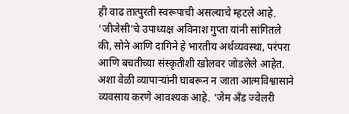ही वाढ तात्पुरती स्वरूपाची असल्याचे म्हटले आहे. 'जीजेसी'चे उपाध्यक्ष अविनाश गुप्ता यांनी सांगितले की, सोने आणि दागिने हे भारतीय अर्थव्यवस्था, परंपरा आणि बचतीच्या संस्कृतीशी खोलवर जोडलेले आहेत. अशा वेळी व्यापाऱ्यांनी घाबरून न जाता आत्मविश्वासाने व्यवसाय करणे आवश्यक आहे. 'जेम अँड ज्वेलरी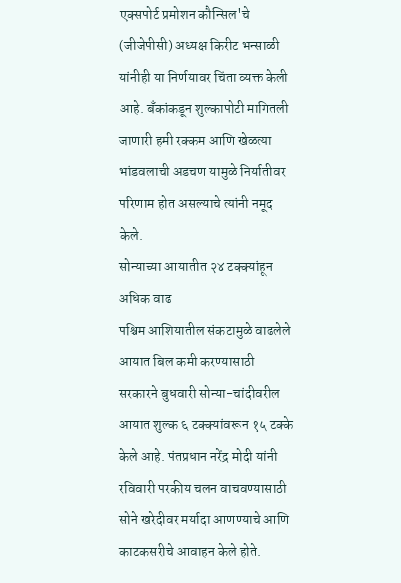एक्सपोर्ट प्रमोशन कौन्सिल'चे (जीजेपीसी) अध्यक्ष किरीट भन्साळी यांनीही या निर्णयावर चिंता व्यक्त केली आहे. बँकांकडून शुल्कापोटी मागितली जाणारी हमी रक्कम आणि खेळत्या भांडवलाची अडचण यामुळे निर्यातीवर परिणाम होत असल्याचे त्यांनी नमूद केले.
सोन्याच्या आयातीत २४ टक्क्यांहून अधिक वाढ
पश्चिम आशियातील संकटामुळे वाढलेले आयात बिल कमी करण्यासाठी सरकारने बुधवारी सोन्या-चांदीवरील आयात शुल्क ६ टक्क्यांवरून १५ टक्के केले आहे. पंतप्रधान नरेंद्र मोदी यांनी रविवारी परकीय चलन वाचवण्यासाठी सोने खरेदीवर मर्यादा आणण्याचे आणि काटकसरीचे आवाहन केले होते.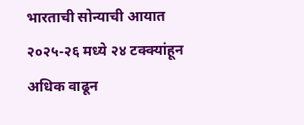भारताची सोन्याची आयात २०२५-२६ मध्ये २४ टक्क्यांहून अधिक वाढून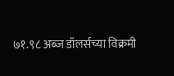७१.९८ अब्ज डॉलर्सच्या विक्रमी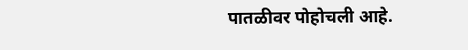पातळीवर पोहोचली आहे.